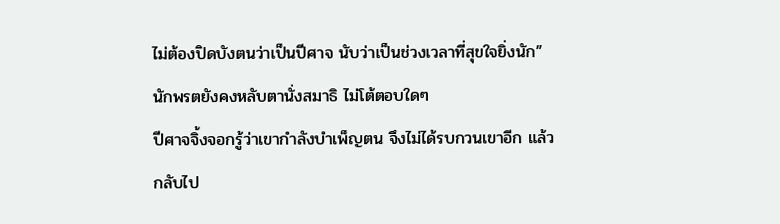ไม่ต้องปิดบังตนว่าเป็นปีศาจ นับว่าเป็นช่วงเวลาที่สุขใจยิ่งนัก”
นักพรตยังคงหลับตานั่งสมาธิ ไม่โต้ตอบใดๆ
ปีศาจจิ้งจอกรู้ว่าเขากำลังบำเพ็ญตน จึงไม่ได้รบกวนเขาอีก แล้วกลับไป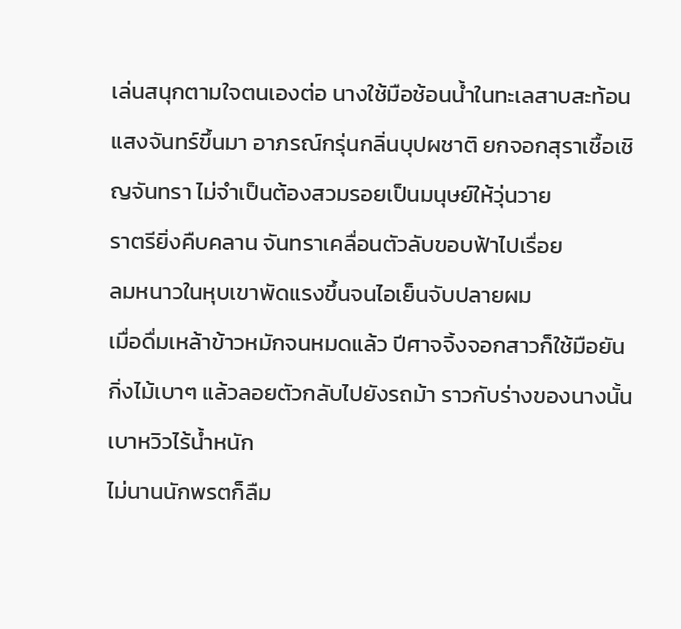เล่นสนุกตามใจตนเองต่อ นางใช้มือช้อนน้ำในทะเลสาบสะท้อนแสงจันทร์ขึ้นมา อาภรณ์กรุ่นกลิ่นบุปผชาติ ยกจอกสุราเชื้อเชิญจันทรา ไม่จำเป็นต้องสวมรอยเป็นมนุษย์ให้วุ่นวาย
ราตรียิ่งคืบคลาน จันทราเคลื่อนตัวลับขอบฟ้าไปเรื่อย
ลมหนาวในหุบเขาพัดแรงขึ้นจนไอเย็นจับปลายผม
เมื่อดื่มเหล้าข้าวหมักจนหมดแล้ว ปีศาจจิ้งจอกสาวก็ใช้มือยันกิ่งไม้เบาๆ แล้วลอยตัวกลับไปยังรถม้า ราวกับร่างของนางนั้นเบาหวิวไร้น้ำหนัก
ไม่นานนักพรตก็ลืม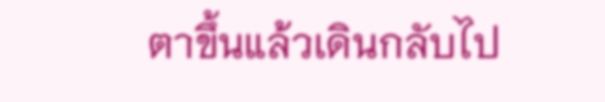ตาขึ้นแล้วเดินกลับไป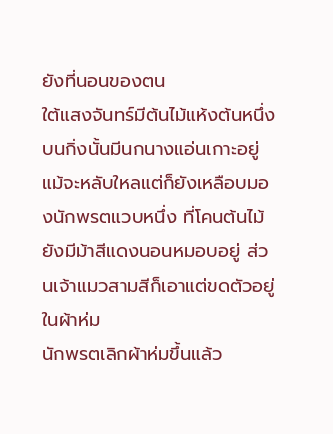ยังที่นอนของตน
ใต้แสงจันทร์มีต้นไม้แห้งต้นหนึ่ง บนกิ่งนั้นมีนกนางแอ่นเกาะอยู่ แม้จะหลับใหลแต่ก็ยังเหลือบมองนักพรตแวบหนึ่ง ที่โคนต้นไม้ยังมีม้าสีแดงนอนหมอบอยู่ ส่วนเจ้าแมวสามสีก็เอาแต่ขดตัวอยู่ในผ้าห่ม
นักพรตเลิกผ้าห่มขึ้นแล้ว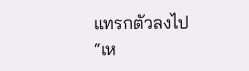แทรกตัวลงไป
“เห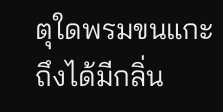ตุใดพรมขนแกะถึงได้มีกลิ่น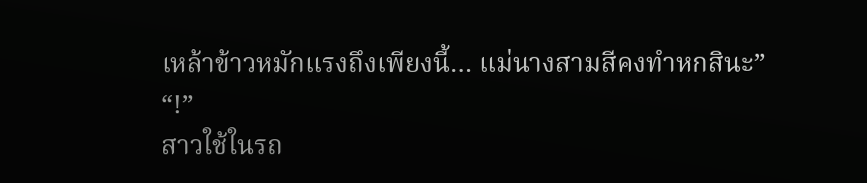เหล้าข้าวหมักแรงถึงเพียงนี้… แม่นางสามสีคงทำหกสินะ”
“!”
สาวใช้ในรถ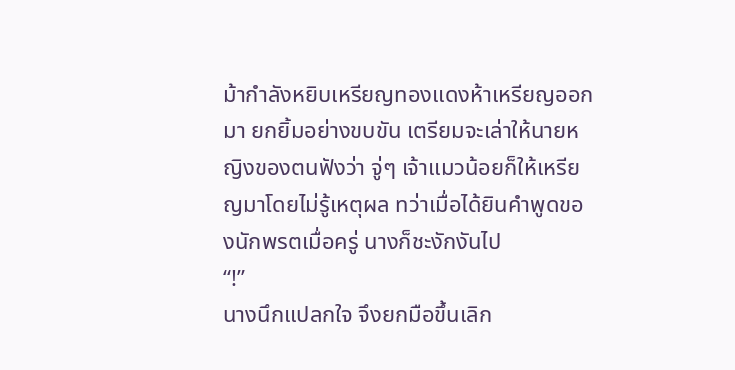ม้ากำลังหยิบเหรียญทองแดงห้าเหรียญออกมา ยกยิ้มอย่างขบขัน เตรียมจะเล่าให้นายหญิงของตนฟังว่า จู่ๆ เจ้าแมวน้อยก็ให้เหรียญมาโดยไม่รู้เหตุผล ทว่าเมื่อได้ยินคำพูดของนักพรตเมื่อครู่ นางก็ชะงักงันไป
“!”
นางนึกแปลกใจ จึงยกมือขึ้นเลิก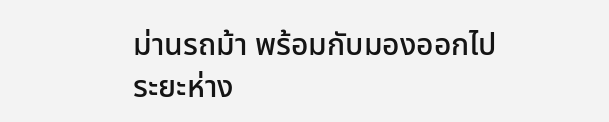ม่านรถม้า พร้อมกับมองออกไป
ระยะห่าง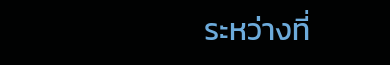ระหว่างที่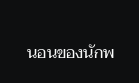นอนของนักพ